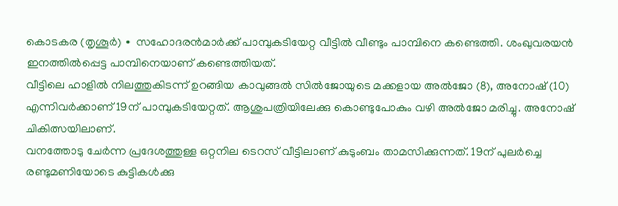കൊടകര (തൃശൂർ) ∙ സഹോദരൻമാർക്ക് പാമ്പുകടിയേറ്റ വീട്ടിൽ വീണ്ടും പാമ്പിനെ കണ്ടെത്തി. ശംഖുവരയൻ ഇനത്തിൽപ്പെട്ട പാമ്പിനെയാണ് കണ്ടെത്തിയത്.
വീട്ടിലെ ഹാളിൽ നിലത്തുകിടന്ന് ഉറങ്ങിയ കാവുങ്ങൽ സിൽജോയുടെ മക്കളായ അൽജോ (8), അനോഷ് (10) എന്നിവർക്കാണ് 19ന് പാമ്പുകടിയേറ്റത്. ആശുപത്രിയിലേക്കു കൊണ്ടുപോകും വഴി അൽജോ മരിച്ചു. അനോഷ് ചികിത്സയിലാണ്.
വനത്തോടു ചേർന്ന പ്രദേശത്തുള്ള ഒറ്റനില ടെറസ് വീട്ടിലാണ് കുടുംബം താമസിക്കുന്നത്. 19ന് പുലർച്ചെ രണ്ടുമണിയോടെ കുട്ടികൾക്കു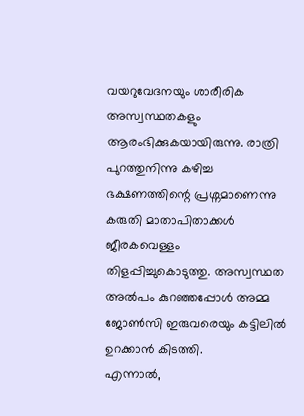വയറുവേദനയും ശാരീരിക അസ്വസ്ഥതകളും ആരംഭിക്കുകയായിരുന്നു. രാത്രി പുറത്തുനിന്നു കഴിച്ച ഭക്ഷണത്തിന്റെ പ്രശ്നമാണെന്നു കരുതി മാതാപിതാക്കൾ ജീരകവെള്ളം തിളപ്പിച്ചുകൊടുത്തു. അസ്വസ്ഥത അൽപം കുറഞ്ഞപ്പോൾ അമ്മ ജോൺസി ഇരുവരെയും കട്ടിലിൽ ഉറക്കാൻ കിടത്തി.
എന്നാൽ,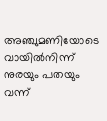അഞ്ചുമണിയോടെ വായിൽനിന്ന് നുരയും പതയും വന്ന്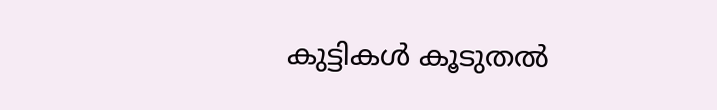കുട്ടികൾ കൂടുതൽ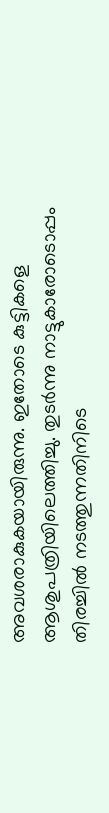അവശരാകുകയായിരുന്നു. ഇതോടെ കുട്ടികളെ ആശുപത്രിയിലെത്തിച്ചു. തുടർന്നു നാട്ടുകാരോടൊപ്പം തിരച്ചിൽ നടത്തുന്നതിനിടെ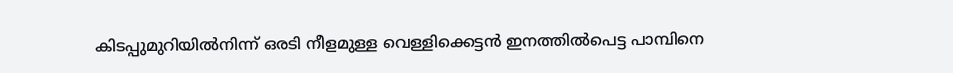കിടപ്പുമുറിയിൽനിന്ന് ഒരടി നീളമുള്ള വെള്ളിക്കെട്ടൻ ഇനത്തിൽപെട്ട പാമ്പിനെ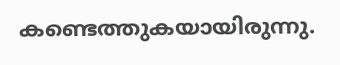കണ്ടെത്തുകയായിരുന്നു.